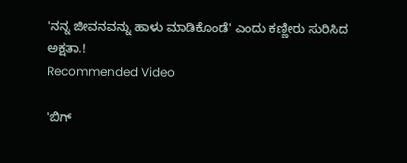'ನನ್ನ ಜೀವನವನ್ನು ಹಾಳು ಮಾಡಿಕೊಂಡೆ' ಎಂದು ಕಣ್ಣೀರು ಸುರಿಸಿದ ಅಕ್ಷತಾ.!
Recommended Video

'ಬಿಗ್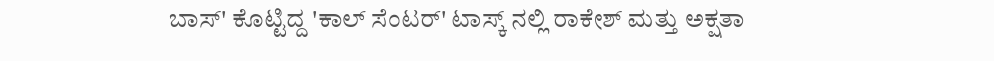ಬಾಸ್' ಕೊಟ್ಟಿದ್ದ 'ಕಾಲ್ ಸೆಂಟರ್' ಟಾಸ್ಕ್ ನಲ್ಲಿ ರಾಕೇಶ್ ಮತ್ತು ಅಕ್ಷತಾ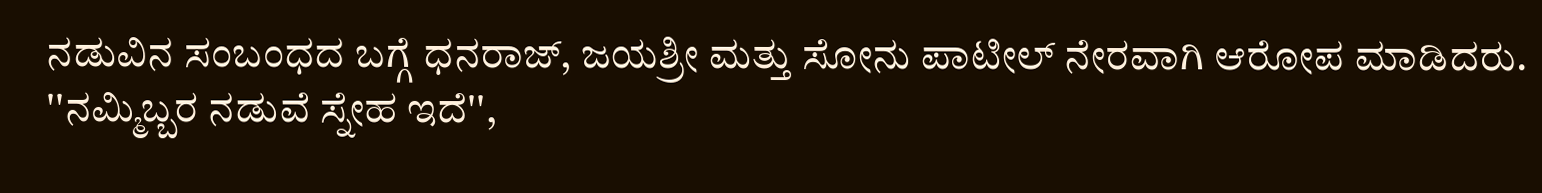ನಡುವಿನ ಸಂಬಂಧದ ಬಗ್ಗೆ ಧನರಾಜ್, ಜಯಶ್ರೀ ಮತ್ತು ಸೋನು ಪಾಟೀಲ್ ನೇರವಾಗಿ ಆರೋಪ ಮಾಡಿದರು.
''ನಮ್ಮಿಬ್ಬರ ನಡುವೆ ಸ್ನೇಹ ಇದೆ'',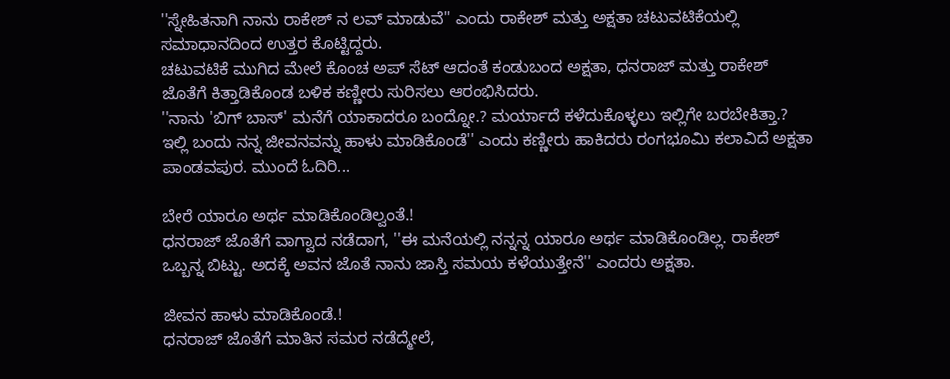''ಸ್ನೇಹಿತನಾಗಿ ನಾನು ರಾಕೇಶ್ ನ ಲವ್ ಮಾಡುವೆ'' ಎಂದು ರಾಕೇಶ್ ಮತ್ತು ಅಕ್ಷತಾ ಚಟುವಟಿಕೆಯಲ್ಲಿ ಸಮಾಧಾನದಿಂದ ಉತ್ತರ ಕೊಟ್ಟಿದ್ದರು.
ಚಟುವಟಿಕೆ ಮುಗಿದ ಮೇಲೆ ಕೊಂಚ ಅಪ್ ಸೆಟ್ ಆದಂತೆ ಕಂಡುಬಂದ ಅಕ್ಷತಾ, ಧನರಾಜ್ ಮತ್ತು ರಾಕೇಶ್ ಜೊತೆಗೆ ಕಿತ್ತಾಡಿಕೊಂಡ ಬಳಿಕ ಕಣ್ಣೀರು ಸುರಿಸಲು ಆರಂಭಿಸಿದರು.
''ನಾನು 'ಬಿಗ್ ಬಾಸ್' ಮನೆಗೆ ಯಾಕಾದರೂ ಬಂದ್ನೋ.? ಮರ್ಯಾದೆ ಕಳೆದುಕೊಳ್ಳಲು ಇಲ್ಲಿಗೇ ಬರಬೇಕಿತ್ತಾ.? ಇಲ್ಲಿ ಬಂದು ನನ್ನ ಜೀವನವನ್ನು ಹಾಳು ಮಾಡಿಕೊಂಡೆ'' ಎಂದು ಕಣ್ಣೀರು ಹಾಕಿದರು ರಂಗಭೂಮಿ ಕಲಾವಿದೆ ಅಕ್ಷತಾ ಪಾಂಡವಪುರ. ಮುಂದೆ ಓದಿರಿ...

ಬೇರೆ ಯಾರೂ ಅರ್ಥ ಮಾಡಿಕೊಂಡಿಲ್ವಂತೆ.!
ಧನರಾಜ್ ಜೊತೆಗೆ ವಾಗ್ವಾದ ನಡೆದಾಗ, ''ಈ ಮನೆಯಲ್ಲಿ ನನ್ನನ್ನ ಯಾರೂ ಅರ್ಥ ಮಾಡಿಕೊಂಡಿಲ್ಲ. ರಾಕೇಶ್ ಒಬ್ಬನ್ನ ಬಿಟ್ಟು. ಅದಕ್ಕೆ ಅವನ ಜೊತೆ ನಾನು ಜಾಸ್ತಿ ಸಮಯ ಕಳೆಯುತ್ತೇನೆ'' ಎಂದರು ಅಕ್ಷತಾ.

ಜೀವನ ಹಾಳು ಮಾಡಿಕೊಂಡೆ.!
ಧನರಾಜ್ ಜೊತೆಗೆ ಮಾತಿನ ಸಮರ ನಡೆದ್ಮೇಲೆ,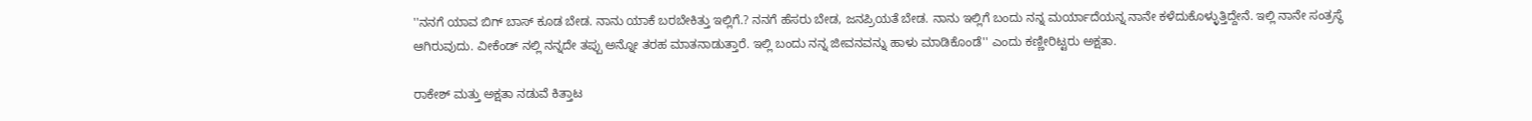''ನನಗೆ ಯಾವ ಬಿಗ್ ಬಾಸ್ ಕೂಡ ಬೇಡ. ನಾನು ಯಾಕೆ ಬರಬೇಕಿತ್ತು ಇಲ್ಲಿಗೆ.? ನನಗೆ ಹೆಸರು ಬೇಡ, ಜನಪ್ರಿಯತೆ ಬೇಡ. ನಾನು ಇಲ್ಲಿಗೆ ಬಂದು ನನ್ನ ಮರ್ಯಾದೆಯನ್ನ ನಾನೇ ಕಳೆದುಕೊಳ್ಳುತ್ತಿದ್ದೇನೆ. ಇಲ್ಲಿ ನಾನೇ ಸಂತ್ರಸ್ಥೆ ಆಗಿರುವುದು. ವೀಕೆಂಡ್ ನಲ್ಲಿ ನನ್ನದೇ ತಪ್ಪು ಅನ್ನೋ ತರಹ ಮಾತನಾಡುತ್ತಾರೆ. ಇಲ್ಲಿ ಬಂದು ನನ್ನ ಜೀವನವನ್ನು ಹಾಳು ಮಾಡಿಕೊಂಡೆ'' ಎಂದು ಕಣ್ಣೀರಿಟ್ಟರು ಅಕ್ಷತಾ.

ರಾಕೇಶ್ ಮತ್ತು ಅಕ್ಷತಾ ನಡುವೆ ಕಿತ್ತಾಟ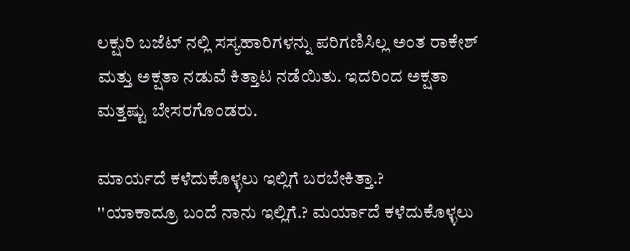ಲಕ್ಷುರಿ ಬಜೆಟ್ ನಲ್ಲಿ ಸಸ್ಯಹಾರಿಗಳನ್ನು ಪರಿಗಣಿಸಿಲ್ಲ ಅಂತ ರಾಕೇಶ್ ಮತ್ತು ಅಕ್ಷತಾ ನಡುವೆ ಕಿತ್ತಾಟ ನಡೆಯಿತು. ಇದರಿಂದ ಅಕ್ಷತಾ ಮತ್ತಷ್ಟು ಬೇಸರಗೊಂಡರು.

ಮಾರ್ಯದೆ ಕಳೆದುಕೊಳ್ಳಲು ಇಲ್ಲಿಗೆ ಬರಬೇಕಿತ್ತಾ.?
''ಯಾಕಾದ್ರೂ ಬಂದೆ ನಾನು ಇಲ್ಲಿಗೆ.? ಮರ್ಯಾದೆ ಕಳೆದುಕೊಳ್ಳಲು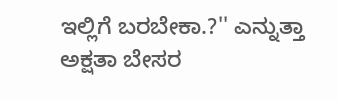ಇಲ್ಲಿಗೆ ಬರಬೇಕಾ.?'' ಎನ್ನುತ್ತಾ ಅಕ್ಷತಾ ಬೇಸರ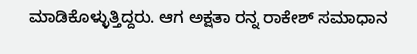ಮಾಡಿಕೊಳ್ಳುತ್ತಿದ್ದರು. ಆಗ ಅಕ್ಷತಾ ರನ್ನ ರಾಕೇಶ್ ಸಮಾಧಾನ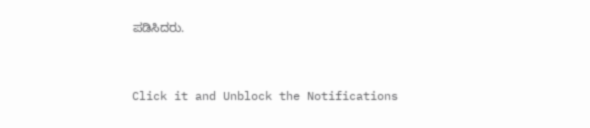ಪಡಿಸಿದರು.


Click it and Unblock the Notifications